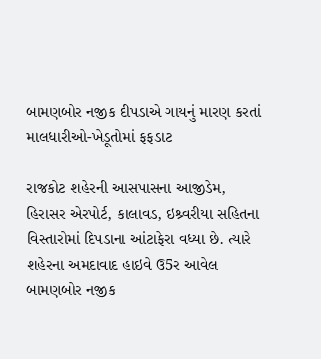બામણબોર નજીક દીપડાએ ગાયનું મારણ કરતાં માલધારીઓ-ખેડૂતોમાં ફફડાટ

રાજકોટ શહેરની આસપાસના આજીડેમ, હિરાસર એરપોર્ટ, કાલાવડ, ઇશ્ર્વરીયા સહિતના વિસ્તારોમાં દિપડાના આંટાફેરા વધ્યા છે. ત્યારે શહેરના અમદાવાદ હાઇવે ઉ5ર આવેલ બામણબોર નજીક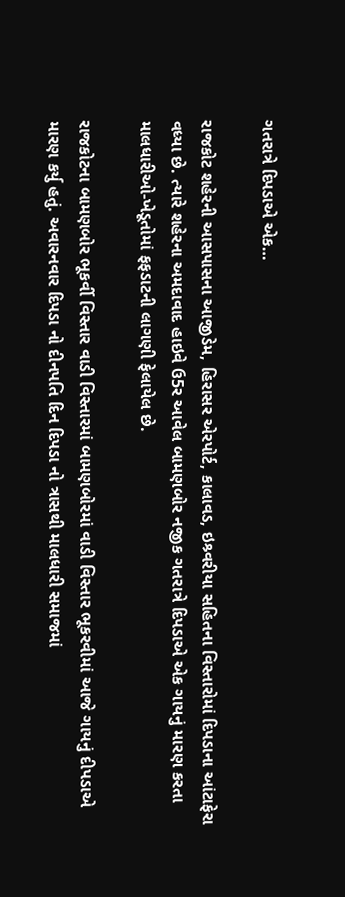ગતરાત્રે દિપડાએ એક…

રાજકોટ શહેરની આસપાસના આજીડેમ, હિરાસર એરપોર્ટ, કાલાવડ, ઇશ્ર્વરીયા સહિતના વિસ્તારોમાં દિપડાના આંટાફેરા વધ્યા છે. ત્યારે શહેરના અમદાવાદ હાઇવે ઉ5ર આવેલ બામણબોર નજીક ગતરાત્રે દિપડાએ એક ગાયનું મારણ કરતા માલધારીઓ-ખેડૂતોમાં ફફડાટની લાગણી ફેલાયેલ છે.

રાજકોટના બામણબોર ભૂકર્વી વિસ્તાર વાડી વિસ્તારમાં બામણબોરમાં વાડી વિસ્તાર ભૂકરવીમાં આજે ગાયનું દીપડાએ મારણ કર્યુ હતું. અવારનવાર દિપડા નો દીનપતિ દિન દિપડા નો ત્રાસથી માલધારી સમાજમાં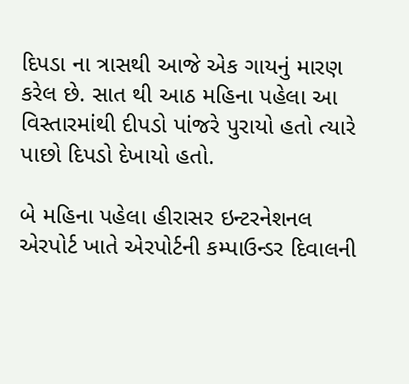દિપડા ના ત્રાસથી આજે એક ગાયનું મારણ કરેલ છે. સાત થી આઠ મહિના પહેલા આ વિસ્તારમાંથી દીપડો પાંજરે પુરાયો હતો ત્યારે પાછો દિપડો દેખાયો હતો.

બે મહિના પહેલા હીરાસર ઇન્ટરનેશનલ એરપોર્ટ ખાતે એરપોર્ટની કમ્પાઉન્ડર દિવાલની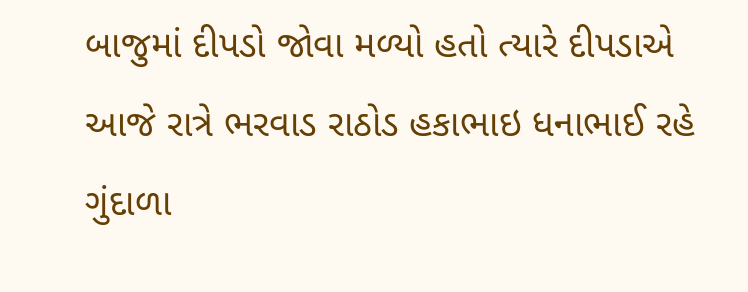બાજુમાં દીપડો જોવા મળ્યો હતો ત્યારે દીપડાએ આજે રાત્રે ભરવાડ રાઠોડ હકાભાઇ ધનાભાઈ રહે ગુંદાળા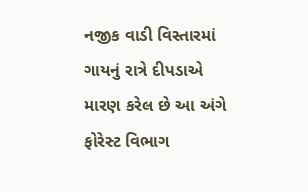નજીક વાડી વિસ્તારમાં ગાયનું રાત્રે દીપડાએ મારણ કરેલ છે આ અંગે ફોરેસ્ટ વિભાગ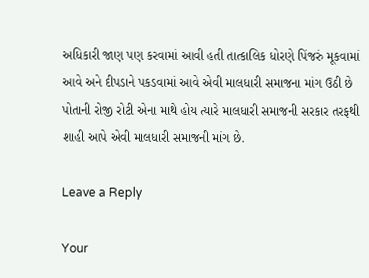અધિકારી જાણ પણ કરવામાં આવી હતી તાત્કાલિક ધોરણે પિંજરું મૂકવામાં આવે અને દીપડાને પકડવામાં આવે એવી માલધારી સમાજના માંગ ઉઠી છે પોતાની રોજી રોટી એના માથે હોય ત્યારે માલધારી સમાજની સરકાર તરફથી શાહી આપે એવી માલધારી સમાજની માંગ છે.

Leave a Reply

Your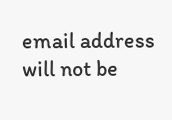email address will not be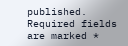published. Required fields are marked *